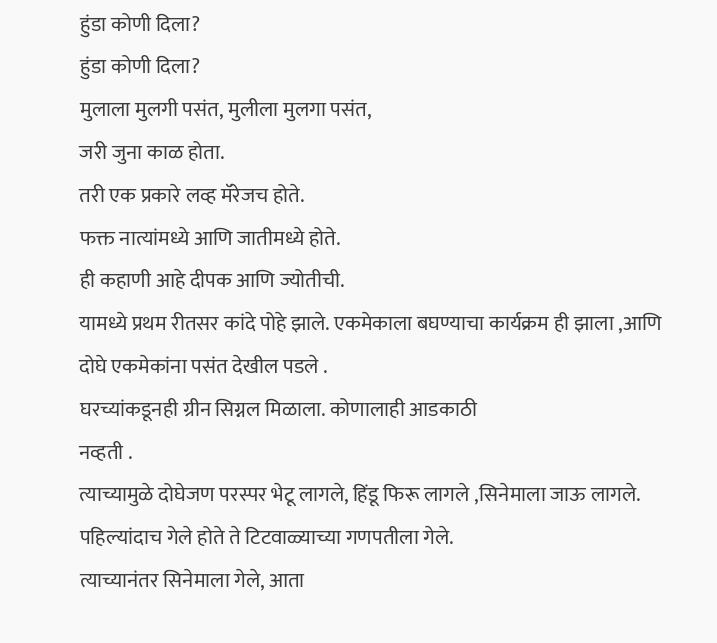हुंडा कोणी दिला?
हुंडा कोणी दिला?
मुलाला मुलगी पसंत, मुलीला मुलगा पसंत,
जरी जुना काळ होता.
तरी एक प्रकारे लव्ह मॅरेजच होते.
फक्त नात्यांमध्ये आणि जातीमध्ये होते.
ही कहाणी आहे दीपक आणि ज्योतीची.
यामध्ये प्रथम रीतसर कांदे पोहे झाले. एकमेकाला बघण्याचा कार्यक्रम ही झाला ,आणि दोघे एकमेकांना पसंत देखील पडले .
घरच्यांकडूनही ग्रीन सिग्नल मिळाला. कोणालाही आडकाठी
नव्हती .
त्याच्यामुळे दोघेजण परस्पर भेटू लागले, हिंडू फिरू लागले ,सिनेमाला जाऊ लागले.
पहिल्यांदाच गेले होते ते टिटवाळ्याच्या गणपतीला गेले.
त्याच्यानंतर सिनेमाला गेले, आता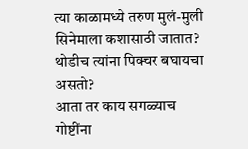त्या काळामध्ये तरुण मुलं-मुली सिनेमाला कशासाठी जातात? थोडीच त्यांना पिक्चर बघायचा असतो?
आता तर काय सगळ्याच गोष्टींना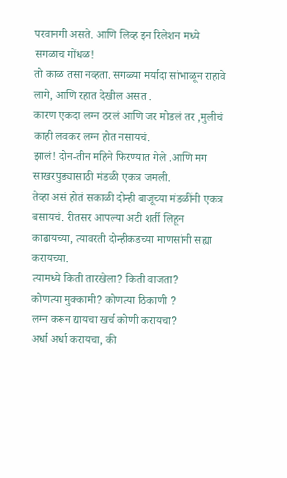परवानगी असते. आणि लिव्ह इन रिलेशन मध्ये सगळाच गोंधळ!
तो काळ तसा नव्हता. सगळ्या मर्यादा सांभाळून राहावे लागे, आणि रहात देखील असत .
कारण एकदा लग्न ठरलं आणि जर मोडलं तर ,मुलीचं काही लवकर लग्न होत नसायचं.
झालं! दोन-तीन महिने फिरण्यात गेले .आणि मग साखरपुड्यासाठी मंडळी एकत्र जमली.
तेव्हा असं होतं सकाळी दोन्ही बाजूच्या मंडळींनी एकत्र बसायचं. रीतसर आपल्या अटी शर्ती लिहून काढायच्या, त्यावरती दोन्हीकडच्या माणसांनी सह्या करायच्या.
त्यामध्ये किती तारखेला? किती वाजता?
कोणत्या मुक्कामी? कोणत्या ठिकाणी ?
लग्न करून द्यायचा खर्च कोणी करायचा?
अर्धा अर्धा करायचा, की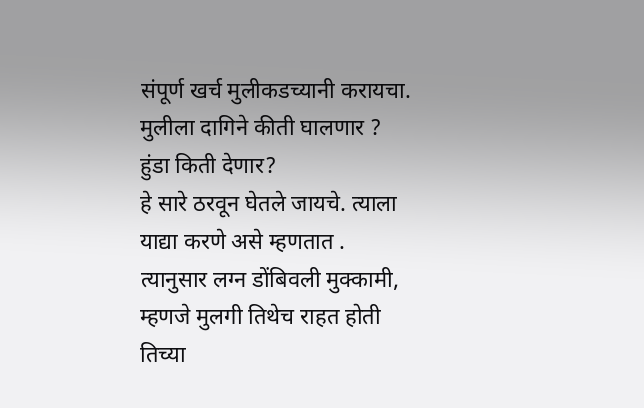संपूर्ण खर्च मुलीकडच्यानी करायचा.
मुलीला दागिने कीती घालणार ?
हुंडा किती देणार?
हे सारे ठरवून घेतले जायचे. त्याला याद्या करणे असे म्हणतात .
त्यानुसार लग्न डोंबिवली मुक्कामी, म्हणजे मुलगी तिथेच राहत होती तिच्या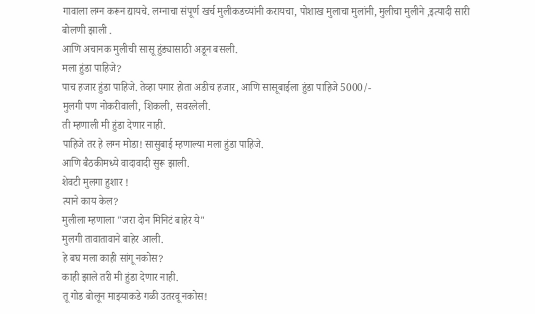गावाला लग्न करून द्यायचे. लग्नाचा संपूर्ण खर्च मुलीकडच्यांनी करायचा, पोशाख मुलाचा मुलांनी, मुलीचा मुलीने ,इत्यादी सारी बोलणी झाली .
आणि अचानक मुलीची सासू हुंड्यासाठी अडून बसली.
मला हुंडा पाहिजे?
पाच हजार हुंडा पाहिजे. तेव्हा पगार होता अडीच हजार, आणि सासूबाईला हुंडा पाहिजे 5000/-
मुलगी पण नोकरीवाली, शिकली, सवरलेली.
ती म्हणाली मी हुंडा देणार नाही.
पाहिजे तर हे लग्न मोडा! सासुबाई म्हणाल्या मला हुंडा पाहिजे.
आणि बैठकीमध्ये वादावादी सुरू झाली.
शेवटी मुलगा हुशार !
त्याने काय केल?
मुलीला म्हणाला "जरा दोन मिनिटं बाहेर ये"
मुलगी तावातावाने बाहेर आली.
हे बघ मला काही सांगू नकोस?
काही झाले तरी मी हुंडा देणार नाही.
तू गोड बोलून माझ्याकडे गळी उतरवू नकोस!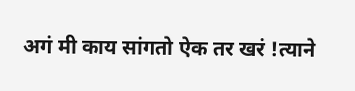अगं मी काय सांगतो ऐक तर खरं !त्याने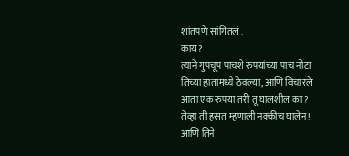शांतपणे सांगितलं .
काय?
त्याने गुपचूप पाचशे रुपयांच्या पाच नोटा तिच्या हातामध्ये ठेवल्या, आणि विचारले आता एक रुपया तरी तू घालशील का?
तेव्हा ती हसत म्हणाली नक्कीच घालेन!
आणि तिने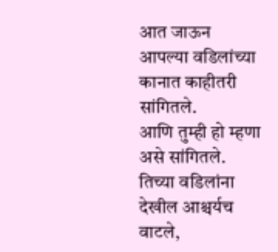आत जाऊन आपल्या वडिलांच्या कानात काहीतरी सांगितले.
आणि तुम्ही हो म्हणा असे सांगितले.
तिच्या वडिलांना देखील आश्चर्यच वाटले,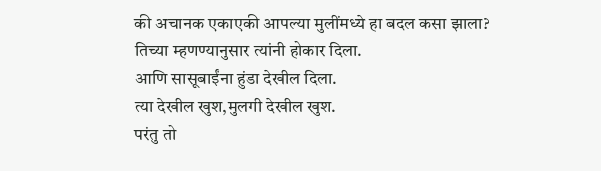की अचानक एकाएकी आपल्या मुलींमध्ये हा बदल कसा झाला?
तिच्या म्हणण्यानुसार त्यांनी होकार दिला.
आणि सासूबाईंना हुंडा देखील दिला.
त्या देखील खुश,मुलगी देखील खुश.
परंतु तो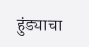हुंड्याचा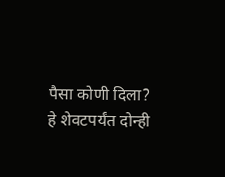पैसा कोणी दिला?
हे शेवटपर्यंत दोन्ही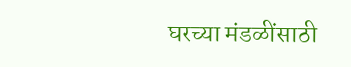घरच्या मंडळींसाठी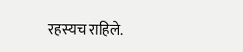रहस्यच राहिले.